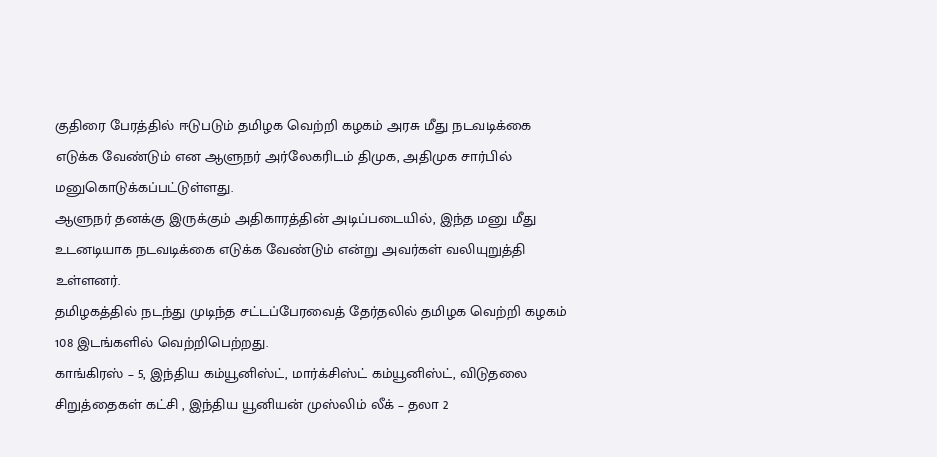குதிரை பேரத்தில் ஈடுபடும் தமிழக வெற்றி கழகம் அரசு மீது நடவடிக்கை எடுக்க வேண்டும் என ஆளுநர் அர்லேகரிடம் திமுக, அதிமுக சார்பில் மனுகொடுக்கப்பட்டுள்ளது.
ஆளுநர் தனக்கு இருக்கும் அதிகாரத்தின் அடிப்படையில், இந்த மனு மீது உடனடியாக நடவடிக்கை எடுக்க வேண்டும் என்று அவர்கள் வலியுறுத்தி உள்ளனர்.
தமிழகத்தில் நடந்து முடிந்த சட்டப்பேரவைத் தேர்தலில் தமிழக வெற்றி கழகம் 108 இடங்களில் வெற்றிபெற்றது.
காங்கிரஸ் – 5, இந்திய கம்யூனிஸ்ட், மார்க்சிஸ்ட் கம்யூனிஸ்ட், விடுதலை சிறுத்தைகள் கட்சி , இந்திய யூனியன் முஸ்லிம் லீக் – தலா 2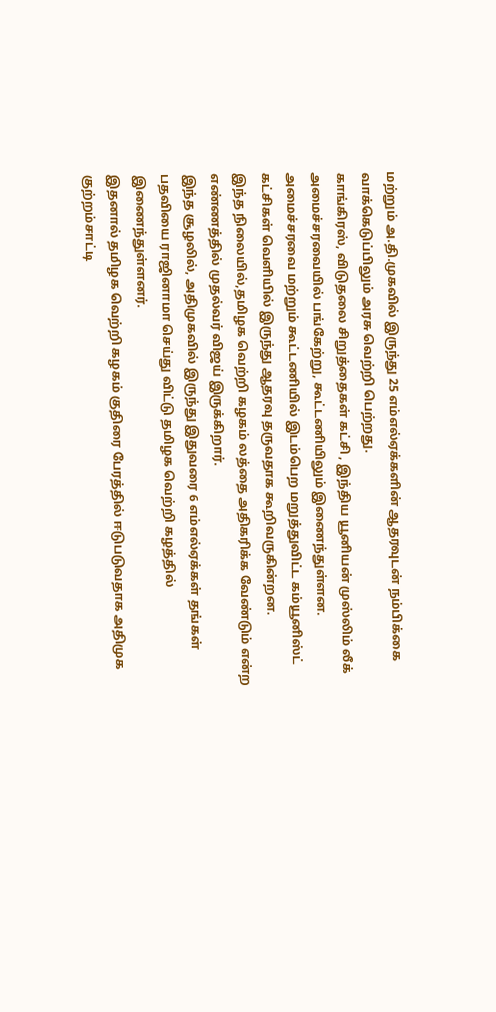மற்றும் அ.தி.முகவில் இருந்து 25 எம்எல்ஏக்களின் ஆதரவுடன் நம்பிக்கை வாக்கெடுப்பிலும் அரசு வெற்றி பெற்றது.
காங்கிரஸ், விடுதலை சிறுத்தைகள் கட்சி , இந்திய யூனியன் முஸ்லிம் லீக் அமைச்சரவையில் பங்கேற்று, கூட்டணியிலும் இணைந்துள்ளன.
அமைச்சரவை மற்றும் கூட்டணியில் இடம்பெற மறுத்துவிட்ட கம்யூனிஸ்ட் கட்சிகள் வெளியில் இருந்து ஆதரவு தருவதாக கூறிவருகின்றன.
இந்த நிலையில்,தமிழக வெற்றி கழகம் லத்தை அதிகரிக்க வேண்டும் என்ற எண்ணத்தில் முதல்வர் விஜய் இருக்கிறார்.
இந்த சூழலில், அதிமுகவில் இருந்து இதுவரை 6 எம்எல்ஏக்கள் தங்கள் பதவியை ராஜினாமா செய்து விட்டு தமிழக வெற்றி கழத்தில் இணைந்துள்ளனர்.
இதனால் தமிழக வெற்றி கழகம் குதிரை பேரத்தில் ஈடுபடுவதாக அதிமுக குற்றம்சாட்டி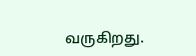வருகிறது.